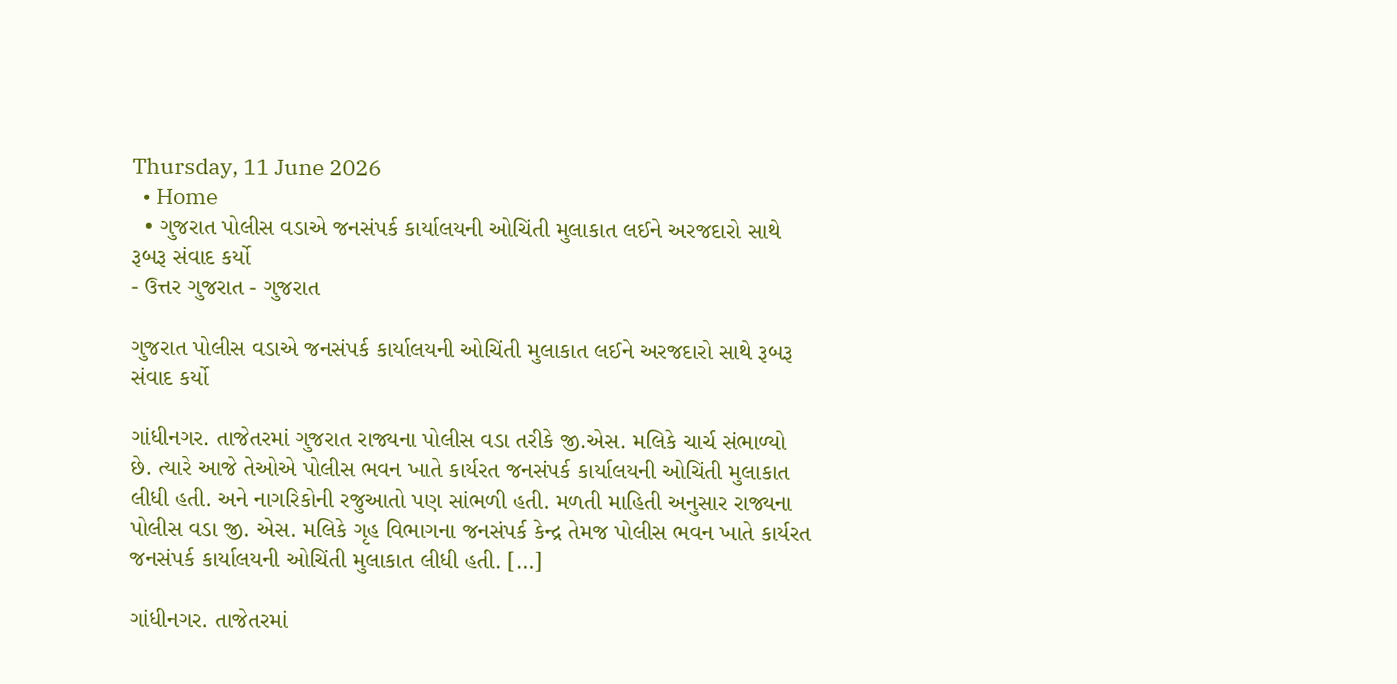Thursday, 11 June 2026
  • Home
  • ગુજરાત પોલીસ વડાએ જનસંપર્ક કાર્યાલયની ઓચિંતી મુલાકાત લઈને અરજદારો સાથે રૂબરૂ સંવાદ કર્યો
- ઉત્તર ગુજરાત - ગુજરાત

ગુજરાત પોલીસ વડાએ જનસંપર્ક કાર્યાલયની ઓચિંતી મુલાકાત લઈને અરજદારો સાથે રૂબરૂ સંવાદ કર્યો

ગાંધીનગર. તાજેતરમાં ગુજરાત રાજ્યના પોલીસ વડા તરીકે જી.એસ. મલિકે ચાર્ચ સંભાળ્યો છે. ત્યારે આજે તેઓએ પોલીસ ભવન ખાતે કાર્યરત જનસંપર્ક કાર્યાલયની ઓચિંતી મુલાકાત લીધી હતી. અને નાગરિકોની રજુઆતો પણ સાંભળી હતી. મળતી માહિતી અનુસાર રાજ્યના પોલીસ વડા જી. એસ. મલિકે ગૃહ વિભાગના જનસંપર્ક કેન્દ્ર તેમજ પોલીસ ભવન ખાતે કાર્યરત જનસંપર્ક કાર્યાલયની ઓચિંતી મુલાકાત લીધી હતી. […]

ગાંધીનગર. તાજેતરમાં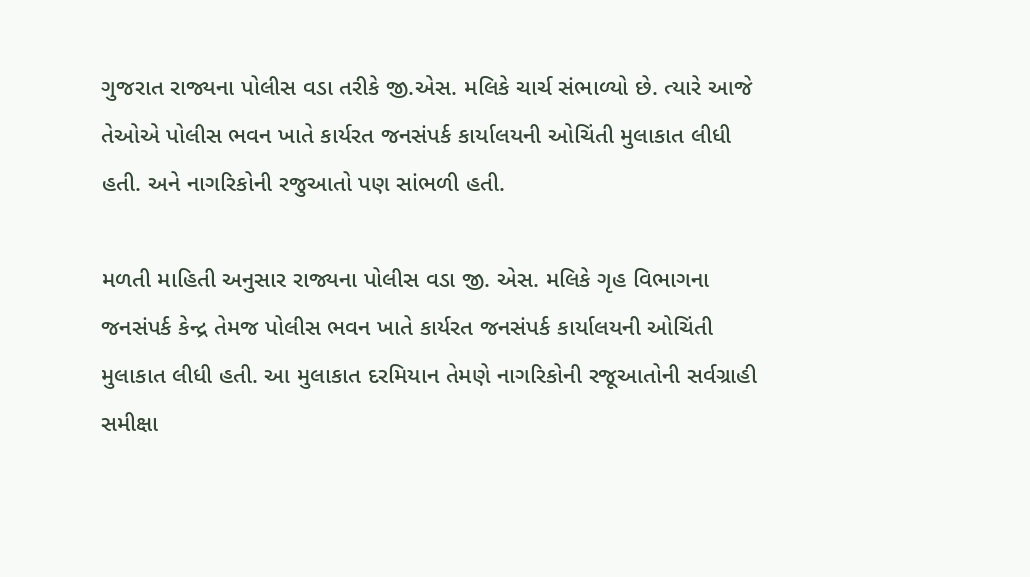ગુજરાત રાજ્યના પોલીસ વડા તરીકે જી.એસ. મલિકે ચાર્ચ સંભાળ્યો છે. ત્યારે આજે તેઓએ પોલીસ ભવન ખાતે કાર્યરત જનસંપર્ક કાર્યાલયની ઓચિંતી મુલાકાત લીધી હતી. અને નાગરિકોની રજુઆતો પણ સાંભળી હતી.

મળતી માહિતી અનુસાર રાજ્યના પોલીસ વડા જી. એસ. મલિકે ગૃહ વિભાગના જનસંપર્ક કેન્દ્ર તેમજ પોલીસ ભવન ખાતે કાર્યરત જનસંપર્ક કાર્યાલયની ઓચિંતી મુલાકાત લીધી હતી. આ મુલાકાત દરમિયાન તેમણે નાગરિકોની રજૂઆતોની સર્વગ્રાહી સમીક્ષા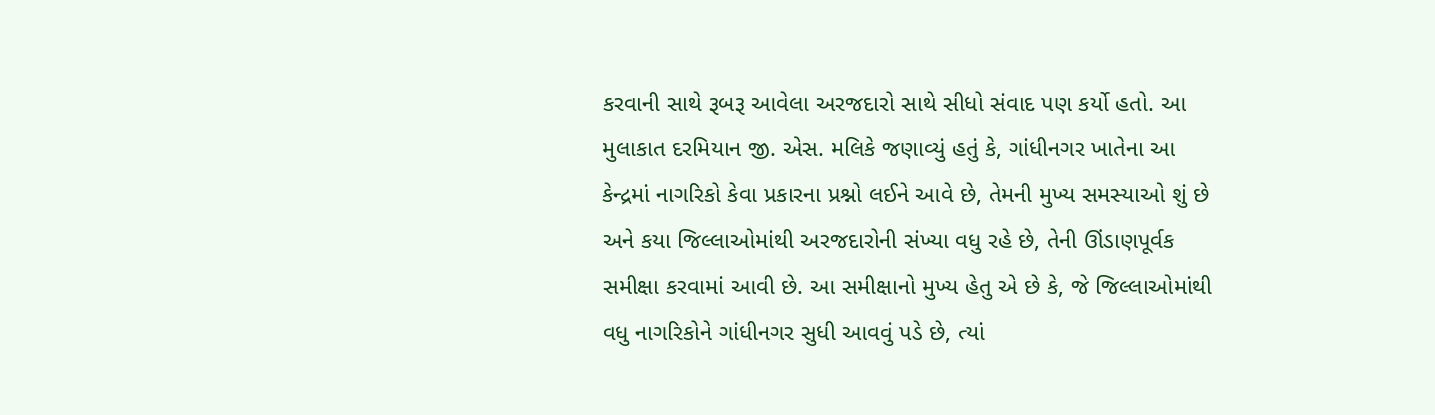કરવાની સાથે રૂબરૂ આવેલા અરજદારો સાથે સીધો સંવાદ પણ કર્યો હતો. આ મુલાકાત દરમિયાન જી. એસ. મલિકે જણાવ્યું હતું કે, ગાંધીનગર ખાતેના આ કેન્દ્રમાં નાગરિકો કેવા પ્રકારના પ્રશ્નો લઈને આવે છે, તેમની મુખ્ય સમસ્યાઓ શું છે અને કયા જિલ્લાઓમાંથી અરજદારોની સંખ્યા વધુ રહે છે, તેની ઊંડાણપૂર્વક સમીક્ષા કરવામાં આવી છે. આ સમીક્ષાનો મુખ્ય હેતુ એ છે કે, જે જિલ્લાઓમાંથી વધુ નાગરિકોને ગાંધીનગર સુધી આવવું પડે છે, ત્યાં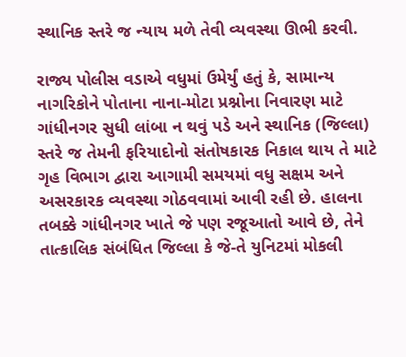સ્થાનિક સ્તરે જ ન્યાય મળે તેવી વ્યવસ્થા ઊભી કરવી.

રાજ્ય પોલીસ વડાએ વધુમાં ઉમેર્યું હતું કે, સામાન્ય નાગરિકોને પોતાના નાના-મોટા પ્રશ્નોના નિવારણ માટે ગાંધીનગર સુધી લાંબા ન થવું પડે અને સ્થાનિક (જિલ્લા) સ્તરે જ તેમની ફરિયાદોનો સંતોષકારક નિકાલ થાય તે માટે ગૃહ વિભાગ દ્વારા આગામી સમયમાં વધુ સક્ષમ અને અસરકારક વ્યવસ્થા ગોઠવવામાં આવી રહી છે. હાલના તબક્કે ગાંધીનગર ખાતે જે પણ રજૂઆતો આવે છે, તેને તાત્કાલિક સંબંધિત જિલ્લા કે જે-તે યુનિટમાં મોકલી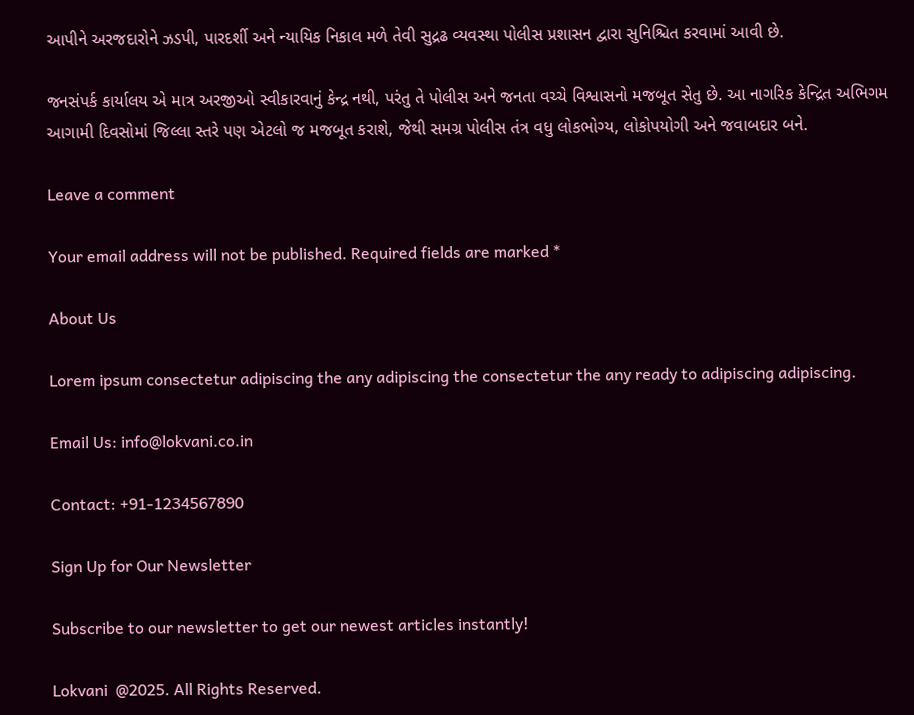આપીને અરજદારોને ઝડપી, પારદર્શી અને ન્યાયિક નિકાલ મળે તેવી સુદ્રઢ વ્યવસ્થા પોલીસ પ્રશાસન દ્વારા સુનિશ્ચિત કરવામાં આવી છે.

જનસંપર્ક કાર્યાલય એ માત્ર અરજીઓ સ્વીકારવાનું કેન્દ્ર નથી, પરંતુ તે પોલીસ અને જનતા વચ્ચે વિશ્વાસનો મજબૂત સેતુ છે. આ નાગરિક કેન્દ્રિત અભિગમ આગામી દિવસોમાં જિલ્લા સ્તરે પણ એટલો જ મજબૂત કરાશે, જેથી સમગ્ર પોલીસ તંત્ર વધુ લોકભોગ્ય, લોકોપયોગી અને જવાબદાર બને.

Leave a comment

Your email address will not be published. Required fields are marked *

About Us

Lorem ipsum consectetur adipiscing the any adipiscing the consectetur the any ready to adipiscing adipiscing.

Email Us: info@lokvani.co.in

Contact: +91-1234567890

Sign Up for Our Newsletter

Subscribe to our newsletter to get our newest articles instantly!

Lokvani  @2025. All Rights Reserved.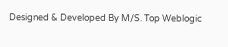Designed & Developed By M/S. Top Weblogic